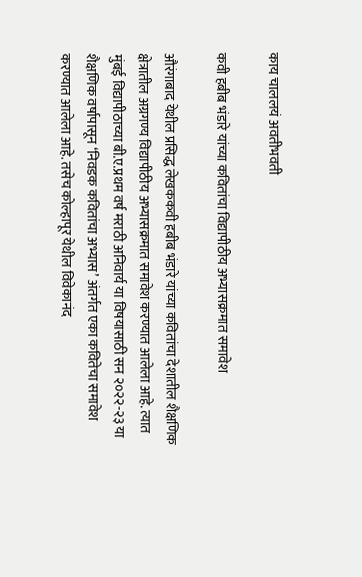काय चाललयं अवतीभवती

कवी हबीब भंडारे यांच्या कवितांचा विद्यापीठीय अभ्यासक्रमात समावेश

औरंगाबाद येथील प्रसिद्ध लेखककवी हबीब भंडारे यांच्या कवितांचा देशातील शैक्षणिक क्षेत्रातील अग्रगण्य विद्यापीठीय अभ्यासक्रमात समावेश करण्यात आलेला आहे. त्यात मुंबई विद्यापीठाच्या बी.ए.प्रथम वर्ष मराठी अनिवार्य या विषयासाठी सन २०२२-२३ या शैक्षणिक वर्षापासून ‘निवडक कवितांचा अभ्यास’ अंतर्गत एका कवितेचा समावेश करण्यात आलेला आहे. तसेच कोल्हापूर येथील विवेकानंद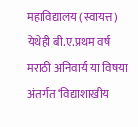महाविद्यालय (स्वायत्त) येथेही बी.ए.प्रथम वर्ष मराठी अनिवार्य या विषया अंतर्गत ‘विद्याशाखीय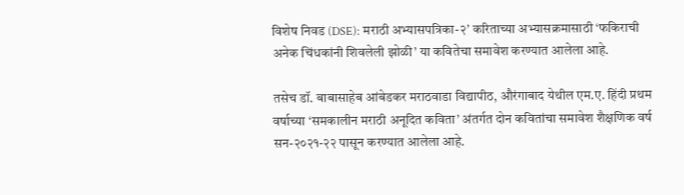विशेष निवड (DSE): मराठी अभ्यासपत्रिका-२’ करिताच्या अभ्यासक्रमासाठी ‘फकिराची अनेक चिंधकांनी शिवलेली झोळी’ या कवितेचा समावेश करण्यात आलेला आहे.

तसेच डॉ. बाबासाहेब आंबेडकर मराठवाडा विद्यापीठ, औरंगाबाद येथील एम.ए. हिंदी प्रथम वर्षाच्या ‘समकालीन मराठी अनूदित कविता’ अंतर्गत दोन कवितांचा समावेश शैक्षणिक वर्ष सन-२०२१-२२ पासून करण्यात आलेला आहे.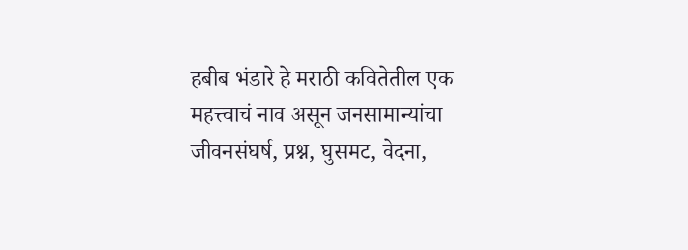हबीब भंडारे हे मराठी कवितेतील एक महत्त्वाचं नाव असून जनसामान्यांचा जीवनसंघर्ष, प्रश्न, घुसमट, वेदना,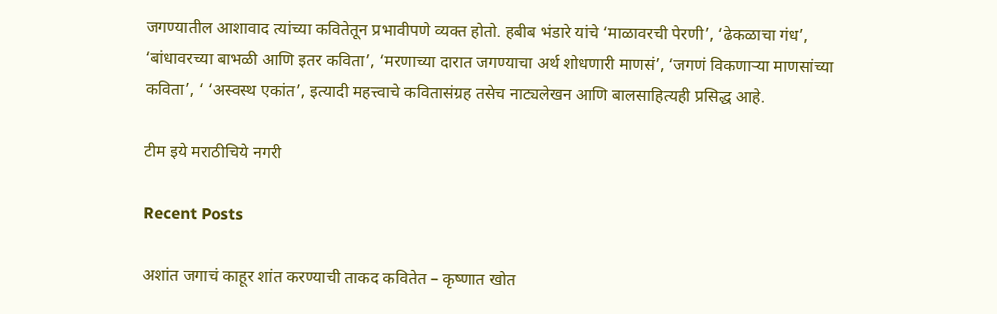जगण्यातील आशावाद त्यांच्या कवितेतून प्रभावीपणे व्यक्त होतो. हबीब भंडारे यांचे ‘माळावरची पेरणी’, ‘ढेकळाचा गंध’, ‘बांधावरच्या बाभळी आणि इतर कविता’, ‘मरणाच्या दारात जगण्याचा अर्थ शोधणारी माणसं’, ‘जगणं विकणाऱ्या माणसांच्या कविता’, ‘ ‘अस्वस्थ एकांत’, इत्यादी महत्त्वाचे कवितासंग्रह तसेच नाट्यलेखन आणि बालसाहित्यही प्रसिद्ध आहे.

टीम इये मराठीचिये नगरी

Recent Posts

अशांत जगाचं काहूर शांत करण्याची ताकद कवितेत – कृष्णात खोत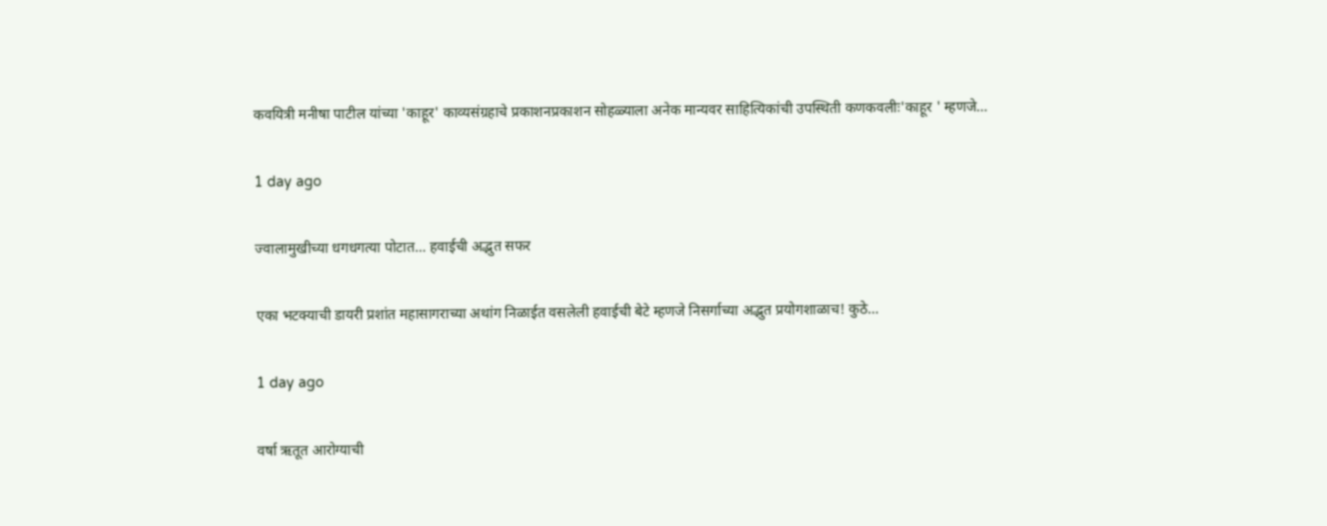कवयित्री मनीषा पाटील यांच्या 'काहूर' काव्यसंग्रहाचे प्रकाशनप्रकाशन सोहळ्याला अनेक मान्यवर साहित्यिकांची उपस्थिती कणकवलीः'काहूर ' म्हणजे…

1 day ago

ज्वालामुखीच्या धगधगत्या पोटात… हवाईची अद्भुत सफर

एका भटक्याची डायरी प्रशांत महासागराच्या अथांग निळाईत वसलेली हवाईची बेटे म्हणजे निसर्गाच्या अद्भुत प्रयोगशाळाच! कुठे…

1 day ago

वर्षा ऋतूत आरोग्याची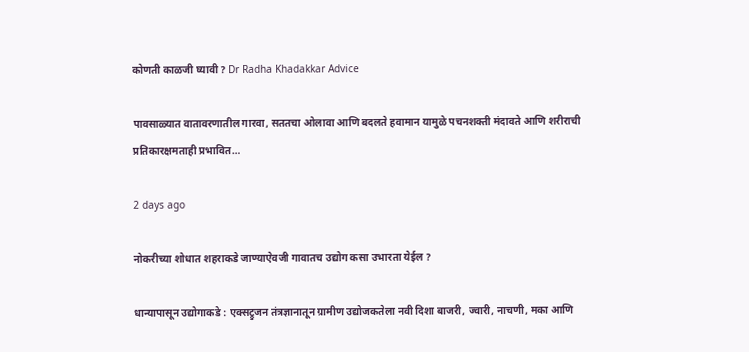कोणती काळजी घ्यावी ? Dr Radha Khadakkar Advice

पावसाळ्यात वातावरणातील गारवा, सततचा ओलावा आणि बदलते हवामान यामुळे पचनशक्ती मंदावते आणि शरीराची प्रतिकारक्षमताही प्रभावित…

2 days ago

नोकरीच्या शोधात शहराकडे जाण्याऐवजी गावातच उद्योग कसा उभारता येईल ?

धान्यापासून उद्योगाकडे : एक्सट्रुजन तंत्रज्ञानातून ग्रामीण उद्योजकतेला नवी दिशा बाजरी, ज्वारी, नाचणी, मका आणि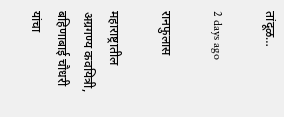तांदूळ…

2 days ago

रानफुलास

महाराष्ट्रातील अग्रगण्य कवयित्री, बहिणाबाई चौधरी यांचा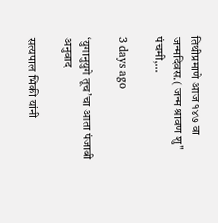तिथीप्रमाणे आज १४७ वा जन्मदिवस.( जन्म श्रावण शु" पंचमी,…

3 days ago

‘युगानुयुगे तूच’चा आता पंजाबी अनुवाद

सत्यपाल भिकी यांनी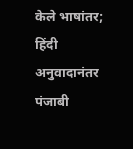केले भाषांतर; हिंदी अनुवादानंतर पंजाबी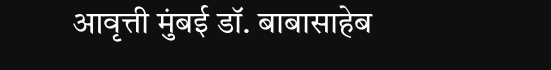आवृत्ती मुंबई डॉ. बाबासाहेब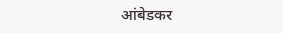आंबेडकर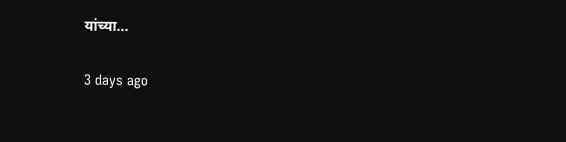यांच्या…

3 days ago